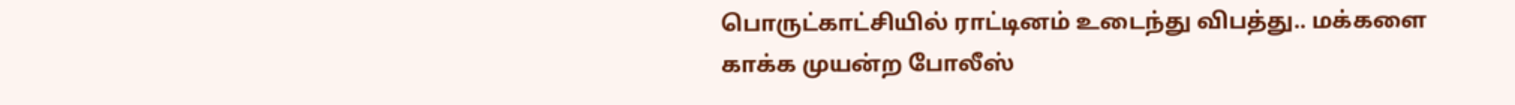பொருட்காட்சியில் ராட்டினம் உடைந்து விபத்து.. மக்களை காக்க முயன்ற போலீஸ்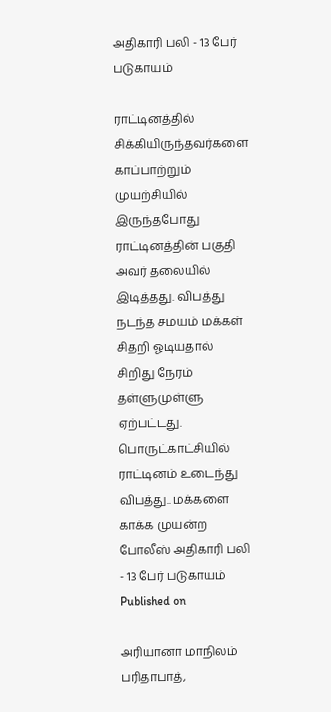அதிகாரி பலி - 13 பேர் படுகாயம்

ராட்டினத்தில் சிக்கியிருந்தவர்களை காப்பாற்றும் முயற்சியில் இருந்தபோது ராட்டினத்தின் பகுதி அவர் தலையில் இடித்தது. விபத்து நடந்த சமயம் மக்கள் சிதறி ஓடியதால் சிறிது நேரம் தள்ளுமுள்ளு ஏற்பட்டது.
பொருட்காட்சியில் ராட்டினம் உடைந்து விபத்து.. மக்களை காக்க முயன்ற போலீஸ் அதிகாரி பலி - 13 பேர் படுகாயம்
Published on

அரியானா மாநிலம் பரிதாபாத்,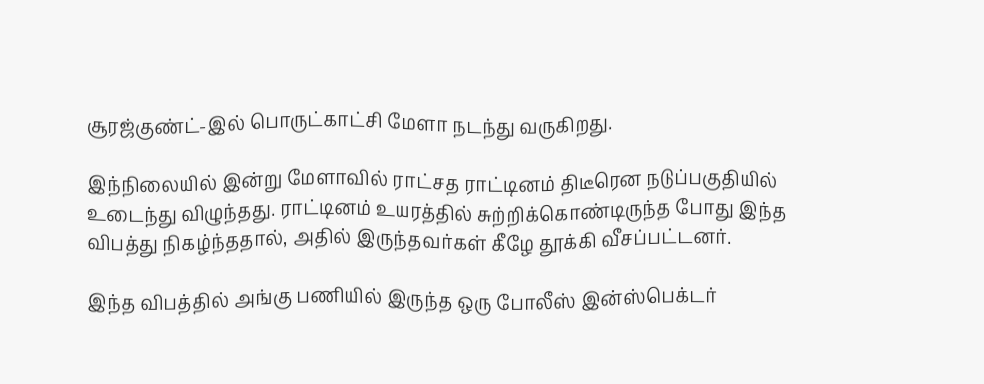சூரஜ்குண்ட்-இல் பொருட்காட்சி மேளா நடந்து வருகிறது.

இந்நிலையில் இன்று மேளாவில் ராட்சத ராட்டினம் திடீரென நடுப்பகுதியில் உடைந்து விழுந்தது. ராட்டினம் உயரத்தில் சுற்றிக்கொண்டிருந்த போது இந்த விபத்து நிகழ்ந்ததால், அதில் இருந்தவர்கள் கீழே தூக்கி வீசப்பட்டனர்.

இந்த விபத்தில் அங்கு பணியில் இருந்த ஒரு போலீஸ் இன்ஸ்பெக்டர்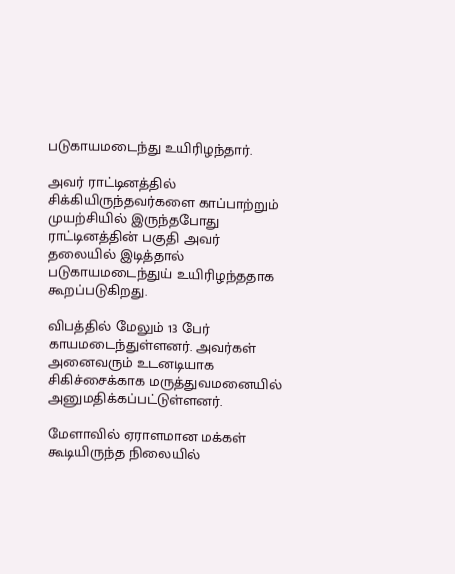படுகாயமடைந்து உயிரிழந்தார்.

அவர் ராட்டினத்தில் சிக்கியிருந்தவர்களை காப்பாற்றும் முயற்சியில் இருந்தபோது ராட்டினத்தின் பகுதி அவர் தலையில் இடித்தால் படுகாயமடைந்துய் உயிரிழந்ததாக கூறப்படுகிறது.

விபத்தில் மேலும் 13 பேர் காயமடைந்துள்ளனர். அவர்கள் அனைவரும் உடனடியாக சிகிச்சைக்காக மருத்துவமனையில் அனுமதிக்கப்பட்டுள்ளனர்.

மேளாவில் ஏராளமான மக்கள் கூடியிருந்த நிலையில்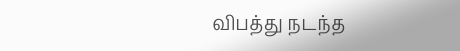விபத்து நடந்த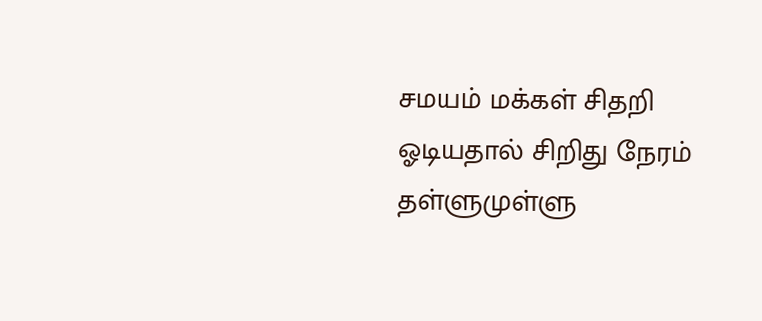சமயம் மக்கள் சிதறி ஓடியதால் சிறிது நேரம் தள்ளுமுள்ளு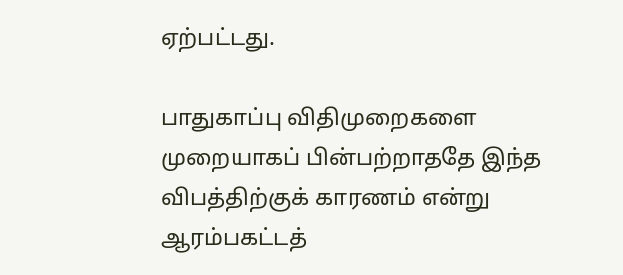ஏற்பட்டது.

பாதுகாப்பு விதிமுறைகளை முறையாகப் பின்பற்றாததே இந்த விபத்திற்குக் காரணம் என்று ஆரம்பகட்டத்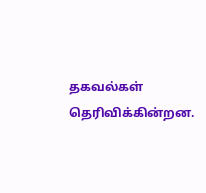தகவல்கள் தெரிவிக்கின்றன.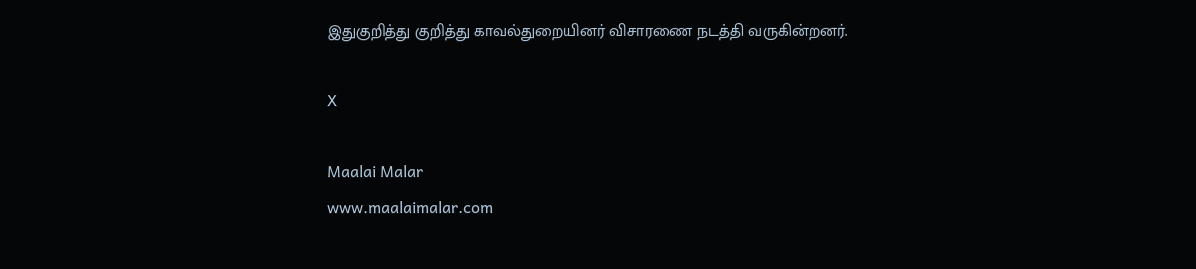இதுகுறித்து குறித்து காவல்துறையினர் விசாரணை நடத்தி வருகின்றனர்.

X

Maalai Malar
www.maalaimalar.com